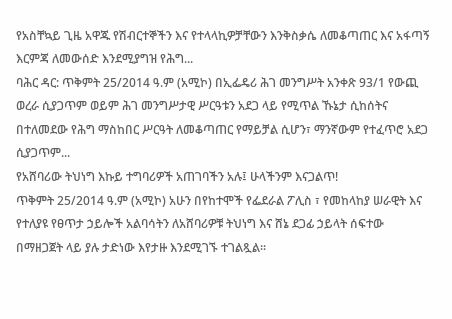የአስቸኳይ ጊዜ አዋጁ የሽብርተኞችን እና የተላላኪዎቻቸውን እንቅስቃሴ ለመቆጣጠር እና አፋጣኝ እርምጃ ለመውሰድ እንደሚያግዝ የሕግ...
ባሕር ዳር: ጥቅምት 25/2014 ዓ.ም (አሚኮ) በኢፌዴሪ ሕገ መንግሥት አንቀጽ 93/1 የውጪ ወረራ ሲያጋጥም ወይም ሕገ መንግሥታዊ ሥርዓቱን አደጋ ላይ የሚጥል ኹኔታ ሲከሰትና በተለመደው የሕግ ማስከበር ሥርዓት ለመቆጣጠር የማይቻል ሲሆን፣ ማንኛውም የተፈጥሮ አደጋ ሲያጋጥም...
የአሸባሪው ትህነግ እኩይ ተግባሪዎች አጠገባችን አሉ፤ ሁላችንም እናጋልጥǃ
ጥቅምት 25/2014 ዓ.ም (አሚኮ) አሁን በየከተሞች የፌደራል ፖሊስ ፣ የመከላከያ ሠራዊት እና የተለያዩ የፀጥታ ኃይሎች አልባሳትን ለአሸባሪዎቹ ትህነግ እና ሸኔ ደጋፊ ኃይላት ሰፍተው በማዘጋጀት ላይ ያሉ ታድነው እየታዙ እንደሚገኙ ተገልጿል፡፡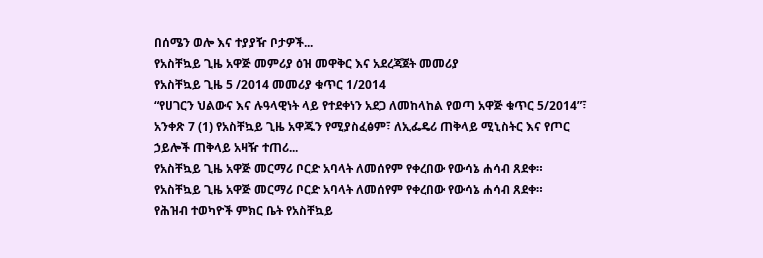በሰሜን ወሎ እና ተያያዥ ቦታዎች...
የአስቸኳይ ጊዜ አዋጅ መምሪያ ዕዝ መዋቅር እና አደረጃጀት መመሪያ
የአስቸኳይ ጊዜ 5 /2014 መመሪያ ቁጥር 1/2014
“የሀገርን ህልውና እና ሉዓላዊነት ላይ የተደቀነን አደጋ ለመከላከል የወጣ አዋጅ ቁጥር 5/2014”፣ አንቀጽ 7 (1) የአስቸኳይ ጊዜ አዋጁን የሚያስፈፅም፣ ለኢፌዴሪ ጠቅላይ ሚኒስትር እና የጦር ኃይሎች ጠቅላይ አዛዥ ተጠሪ...
የአስቸኳይ ጊዜ አዋጅ መርማሪ ቦርድ አባላት ለመሰየም የቀረበው የውሳኔ ሐሳብ ጸደቀ።
የአስቸኳይ ጊዜ አዋጅ መርማሪ ቦርድ አባላት ለመሰየም የቀረበው የውሳኔ ሐሳብ ጸደቀ።
የሕዝብ ተወካዮች ምክር ቤት የአስቸኳይ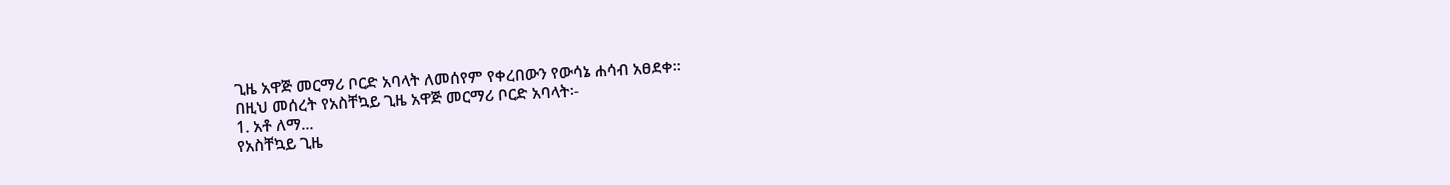ጊዜ አዋጅ መርማሪ ቦርድ አባላት ለመሰየም የቀረበውን የውሳኔ ሐሳብ አፀደቀ።
በዚህ መሰረት የአስቸኳይ ጊዜ አዋጅ መርማሪ ቦርድ አባላት፡-
1. አቶ ለማ...
የአስቸኳይ ጊዜ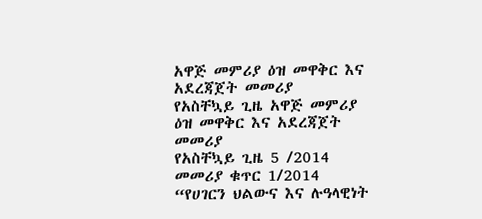አዋጅ መምሪያ ዕዝ መዋቅር እና አደረጃጀት መመሪያ
የአስቸኳይ ጊዜ አዋጅ መምሪያ ዕዝ መዋቅር እና አደረጃጀት መመሪያ
የአስቸኳይ ጊዜ 5 /2014 መመሪያ ቁጥር 1/2014
“የሀገርን ህልውና እና ሉዓላዊነት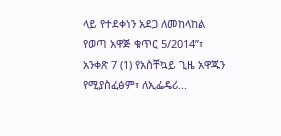ላይ የተደቀነን አደጋ ለመከላከል የወጣ አዋጅ ቁጥር 5/2014”፣ አንቀጽ 7 (1) የአስቸኳይ ጊዜ አዋጁን የሚያስፈፅም፣ ለኢፌዴሪ...